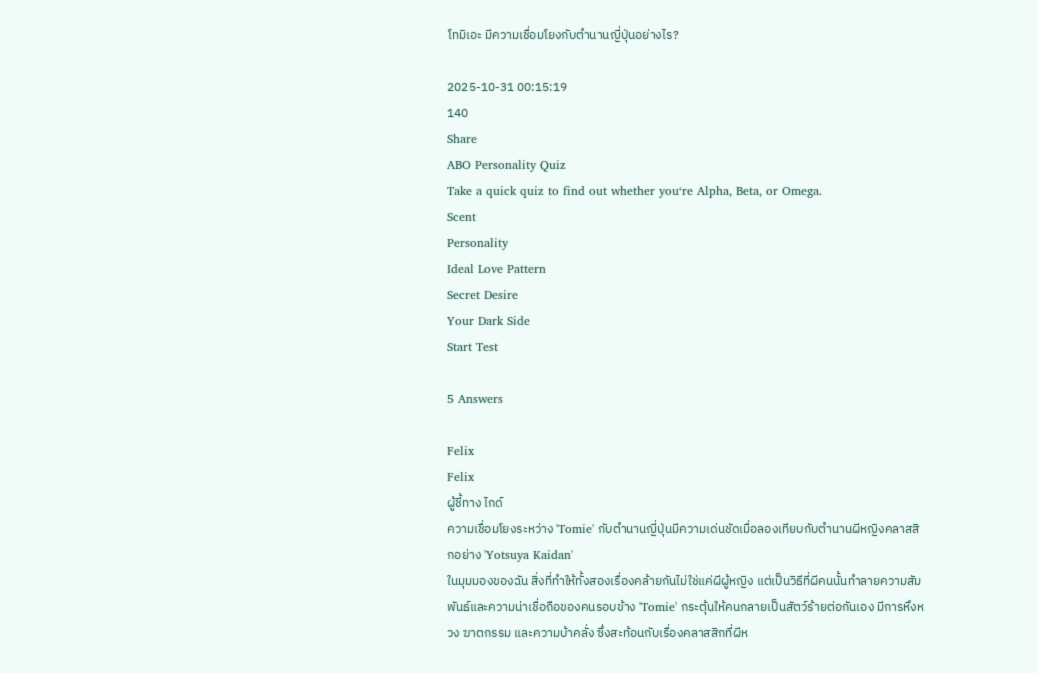โทมิเอะ มีความเชื่อมโยงกับตำนานญี่ปุ่นอย่างไร?

2025-10-31 00:15:19
140
Share
ABO Personality Quiz
Take a quick quiz to find out whether you‘re Alpha, Beta, or Omega.
Scent
Personality
Ideal Love Pattern
Secret Desire
Your Dark Side
Start Test

5 Answers

Felix
Felix
ผู้ชี้ทาง ไกด์
ความเชื่อมโยงระหว่าง 'Tomie' กับตำนานญี่ปุ่นมีความเด่นชัดเมื่อลองเทียบกับตำนานผีหญิงคลาสสิกอย่าง 'Yotsuya Kaidan'
ในมุมมองของฉัน สิ่งที่ทำให้ทั้งสองเรื่องคล้ายกันไม่ใช่แค่ผีผู้หญิง แต่เป็นวิธีที่ผีคนนั้นทำลายความสัมพันธ์และความน่าเชื่อถือของคนรอบข้าง 'Tomie' กระตุ้นให้คนกลายเป็นสัตว์ร้ายต่อกันเอง มีการหึงหวง ฆาตกรรม และความบ้าคลั่ง ซึ่งสะท้อนกับเรื่องคลาสสิกที่ผีห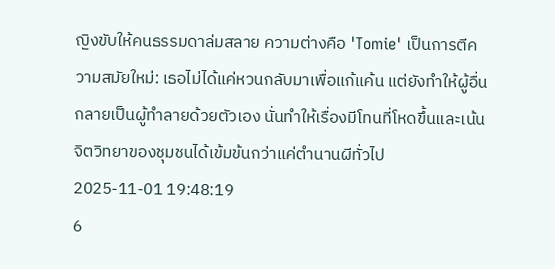ญิงขับให้คนธรรมดาล่มสลาย ความต่างคือ 'Tomie' เป็นการตีความสมัยใหม่: เธอไม่ได้แค่หวนกลับมาเพื่อแก้แค้น แต่ยังทำให้ผู้อื่นกลายเป็นผู้ทำลายด้วยตัวเอง นั่นทำให้เรื่องมีโทนที่โหดขึ้นและเน้นจิตวิทยาของชุมชนได้เข้มข้นกว่าแค่ตำนานผีทั่วไป
2025-11-01 19:48:19
6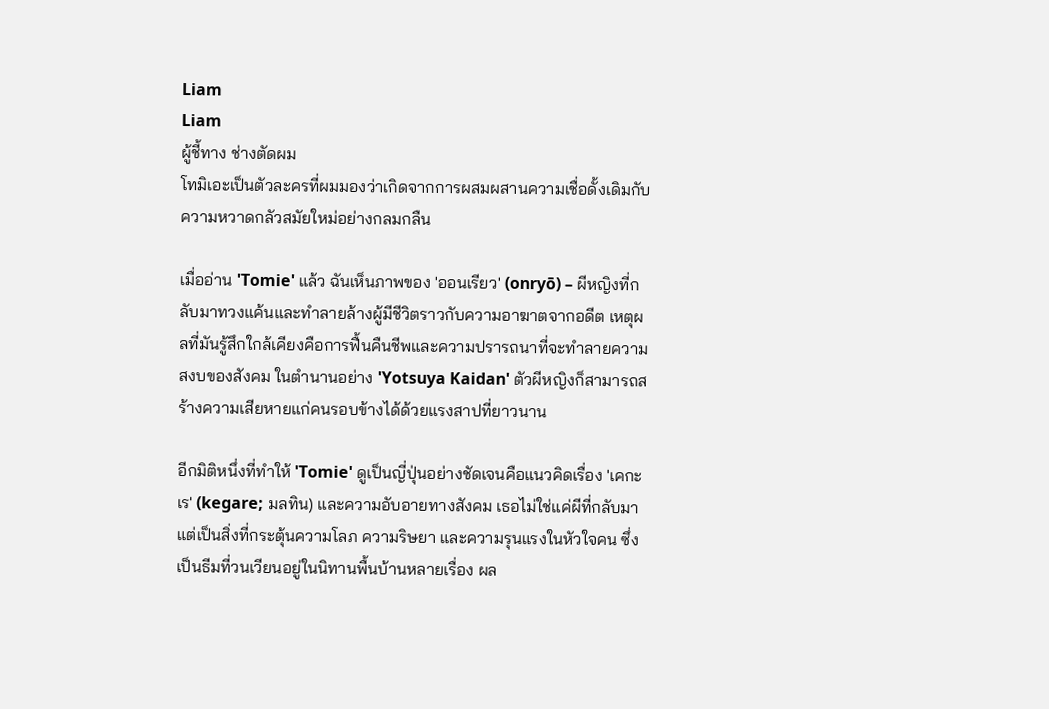Liam
Liam
ผู้ชี้ทาง ช่างตัดผม
โทมิเอะเป็นตัวละครที่ผมมองว่าเกิดจากการผสมผสานความเชื่อดั้งเดิมกับความหวาดกลัวสมัยใหม่อย่างกลมกลืน

เมื่ออ่าน 'Tomie' แล้ว ฉันเห็นภาพของ 'ออนเรียว' (onryō) – ผีหญิงที่กลับมาทวงแค้นและทำลายล้างผู้มีชีวิตราวกับความอาฆาตจากอดีต เหตุผลที่มันรู้สึกใกล้เคียงคือการฟื้นคืนชีพและความปรารถนาที่จะทำลายความสงบของสังคม ในตำนานอย่าง 'Yotsuya Kaidan' ตัวผีหญิงก็สามารถสร้างความเสียหายแก่คนรอบข้างได้ด้วยแรงสาปที่ยาวนาน

อีกมิติหนึ่งที่ทำให้ 'Tomie' ดูเป็นญี่ปุ่นอย่างชัดเจนคือแนวคิดเรื่อง 'เคกะเร' (kegare; มลทิน) และความอับอายทางสังคม เธอไม่ใช่แค่ผีที่กลับมา แต่เป็นสิ่งที่กระตุ้นความโลภ ความริษยา และความรุนแรงในหัวใจคน ซึ่งเป็นธีมที่วนเวียนอยู่ในนิทานพื้นบ้านหลายเรื่อง ผล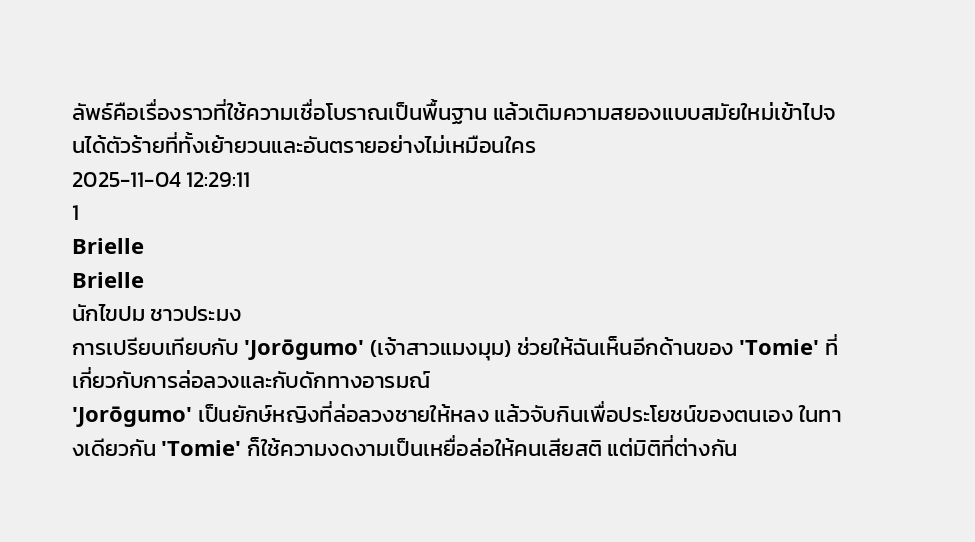ลัพธ์คือเรื่องราวที่ใช้ความเชื่อโบราณเป็นพื้นฐาน แล้วเติมความสยองแบบสมัยใหม่เข้าไปจนได้ตัวร้ายที่ทั้งเย้ายวนและอันตรายอย่างไม่เหมือนใคร
2025-11-04 12:29:11
1
Brielle
Brielle
นักไขปม ชาวประมง
การเปรียบเทียบกับ 'Jorōgumo' (เจ้าสาวแมงมุม) ช่วยให้ฉันเห็นอีกด้านของ 'Tomie' ที่เกี่ยวกับการล่อลวงและกับดักทางอารมณ์
'Jorōgumo' เป็นยักษ์หญิงที่ล่อลวงชายให้หลง แล้วจับกินเพื่อประโยชน์ของตนเอง ในทางเดียวกัน 'Tomie' ก็ใช้ความงดงามเป็นเหยื่อล่อให้คนเสียสติ แต่มิติที่ต่างกัน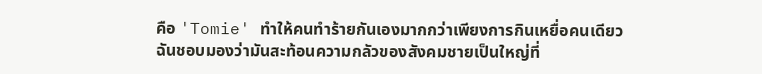คือ 'Tomie' ทำให้คนทำร้ายกันเองมากกว่าเพียงการกินเหยื่อคนเดียว ฉันชอบมองว่ามันสะท้อนความกลัวของสังคมชายเป็นใหญ่ที่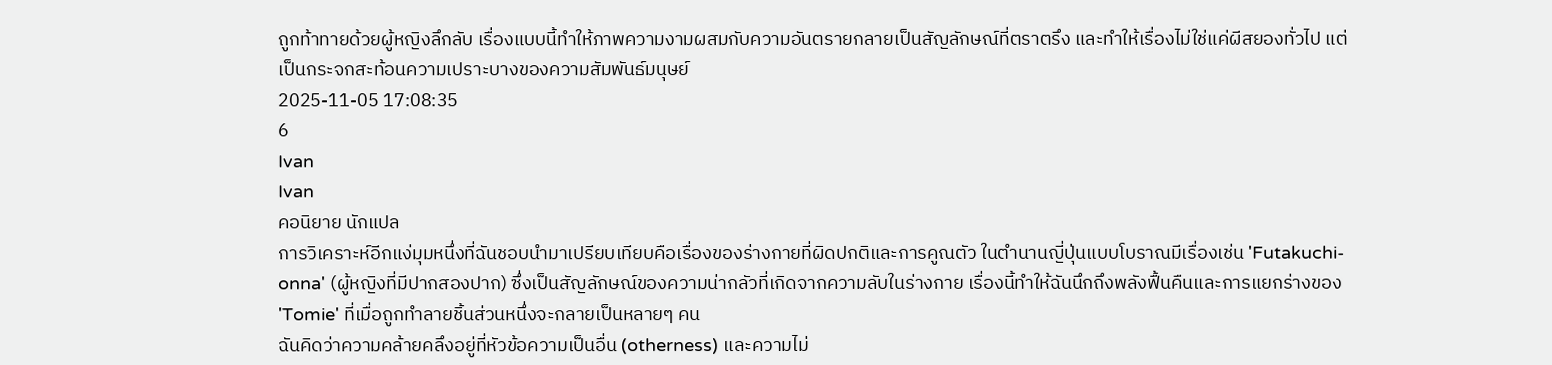ถูกท้าทายด้วยผู้หญิงลึกลับ เรื่องแบบนี้ทำให้ภาพความงามผสมกับความอันตรายกลายเป็นสัญลักษณ์ที่ตราตรึง และทำให้เรื่องไม่ใช่แค่ผีสยองทั่วไป แต่เป็นกระจกสะท้อนความเปราะบางของความสัมพันธ์มนุษย์
2025-11-05 17:08:35
6
Ivan
Ivan
คอนิยาย นักแปล
การวิเคราะห์อีกแง่มุมหนึ่งที่ฉันชอบนำมาเปรียบเทียบคือเรื่องของร่างกายที่ผิดปกติและการคูณตัว ในตำนานญี่ปุ่นแบบโบราณมีเรื่องเช่น 'Futakuchi-onna' (ผู้หญิงที่มีปากสองปาก) ซึ่งเป็นสัญลักษณ์ของความน่ากลัวที่เกิดจากความลับในร่างกาย เรื่องนี้ทำให้ฉันนึกถึงพลังฟื้นคืนและการแยกร่างของ 'Tomie' ที่เมื่อถูกทำลายชิ้นส่วนหนึ่งจะกลายเป็นหลายๆ คน
ฉันคิดว่าความคล้ายคลึงอยู่ที่หัวข้อความเป็นอื่น (otherness) และความไม่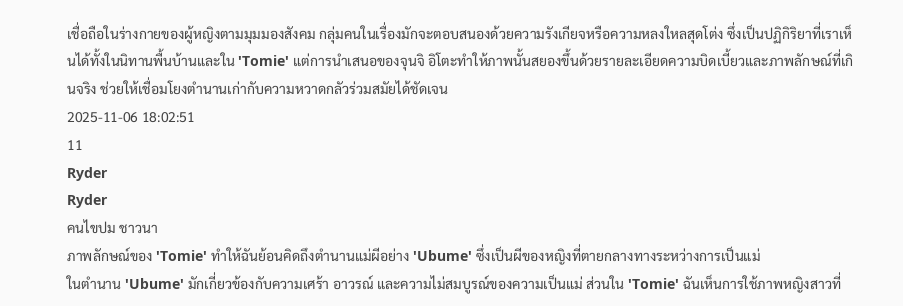เชื่อถือในร่างกายของผู้หญิงตามมุมมองสังคม กลุ่มคนในเรื่องมักจะตอบสนองด้วยความรังเกียจหรือความหลงใหลสุดโต่ง ซึ่งเป็นปฏิกิริยาที่เราเห็นได้ทั้งในนิทานพื้นบ้านและใน 'Tomie' แต่การนำเสนอของจุนจิ อิโตะทำให้ภาพนั้นสยองขึ้นด้วยรายละเอียดความบิดเบี้ยวและภาพลักษณ์ที่เกินจริง ช่วยให้เชื่อมโยงตำนานเก่ากับความหวาดกลัวร่วมสมัยได้ชัดเจน
2025-11-06 18:02:51
11
Ryder
Ryder
คนไขปม ชาวนา
ภาพลักษณ์ของ 'Tomie' ทำให้ฉันย้อนคิดถึงตำนานแม่ผีอย่าง 'Ubume' ซึ่งเป็นผีของหญิงที่ตายกลางทางระหว่างการเป็นแม่
ในตำนาน 'Ubume' มักเกี่ยวข้องกับความเศร้า อาวรณ์ และความไม่สมบูรณ์ของความเป็นแม่ ส่วนใน 'Tomie' ฉันเห็นการใช้ภาพหญิงสาวที่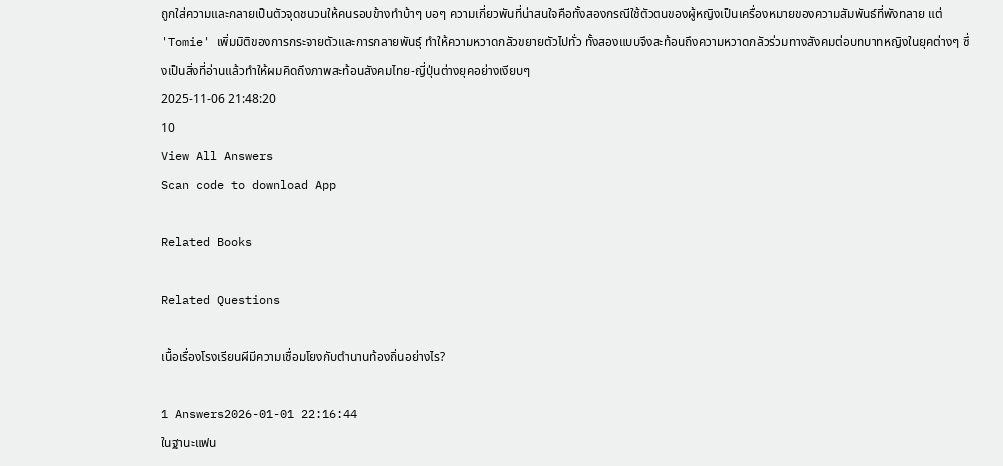ถูกใส่ความและกลายเป็นตัวจุดชนวนให้คนรอบข้างทำบ้าๆ บอๆ ความเกี่ยวพันที่น่าสนใจคือทั้งสองกรณีใช้ตัวตนของผู้หญิงเป็นเครื่องหมายของความสัมพันธ์ที่พังทลาย แต่ 'Tomie' เพิ่มมิติของการกระจายตัวและการกลายพันธุ์ ทำให้ความหวาดกลัวขยายตัวไปทั่ว ทั้งสองแบบจึงสะท้อนถึงความหวาดกลัวร่วมทางสังคมต่อบทบาทหญิงในยุคต่างๆ ซึ่งเป็นสิ่งที่อ่านแล้วทำให้ผมคิดถึงภาพสะท้อนสังคมไทย-ญี่ปุ่นต่างยุคอย่างเงียบๆ
2025-11-06 21:48:20
10
View All Answers
Scan code to download App

Related Books

Related Questions

เนื้อเรื่องโรงเรียนผีมีความเชื่อมโยงกับตำนานท้องถิ่นอย่างไร?

1 Answers2026-01-01 22:16:44
ในฐานะแฟน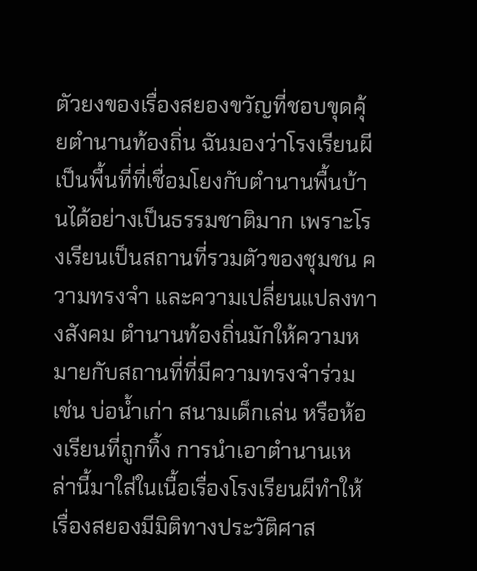ตัวยงของเรื่องสยองขวัญที่ชอบขุดคุ้ยตำนานท้องถิ่น ฉันมองว่าโรงเรียนผีเป็นพื้นที่ที่เชื่อมโยงกับตำนานพื้นบ้านได้อย่างเป็นธรรมชาติมาก เพราะโรงเรียนเป็นสถานที่รวมตัวของชุมชน ความทรงจำ และความเปลี่ยนแปลงทางสังคม ตำนานท้องถิ่นมักให้ความหมายกับสถานที่ที่มีความทรงจำร่วม เช่น บ่อน้ำเก่า สนามเด็กเล่น หรือห้องเรียนที่ถูกทิ้ง การนำเอาตำนานเหล่านี้มาใส่ในเนื้อเรื่องโรงเรียนผีทำให้เรื่องสยองมีมิติทางประวัติศาส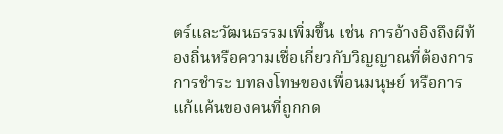ตร์และวัฒนธรรมเพิ่มขึ้น เช่น การอ้างอิงถึงผีท้องถิ่นหรือความเชื่อเกี่ยวกับวิญญาณที่ต้องการการชำระ บทลงโทษของเพื่อนมนุษย์ หรือการแก้แค้นของคนที่ถูกกด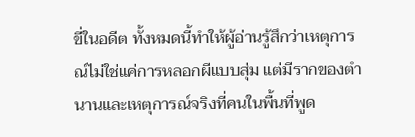ขี่ในอดีต ทั้งหมดนี้ทำให้ผู้อ่านรู้สึกว่าเหตุการณ์ไม่ใช่แค่การหลอกผีแบบสุ่ม แต่มีรากของตำนานและเหตุการณ์จริงที่คนในพื้นที่พูด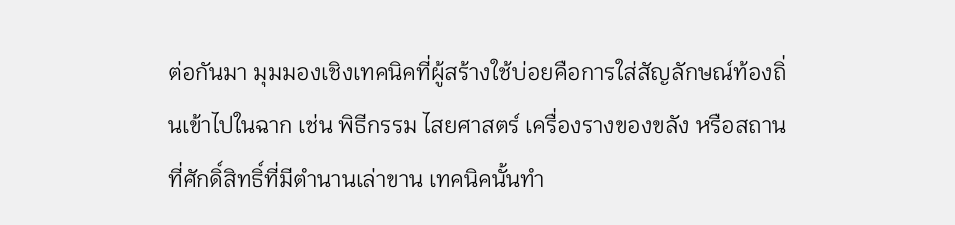ต่อกันมา มุมมองเชิงเทคนิคที่ผู้สร้างใช้บ่อยคือการใส่สัญลักษณ์ท้องถิ่นเข้าไปในฉาก เช่น พิธีกรรม ไสยศาสตร์ เครื่องรางของขลัง หรือสถานที่ศักดิ์สิทธิ์ที่มีตำนานเล่าขาน เทคนิคนั้นทำ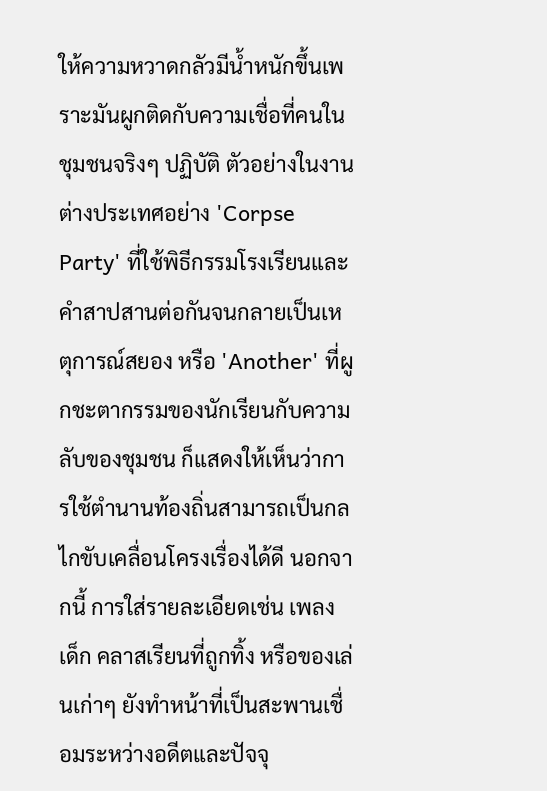ให้ความหวาดกลัวมีน้ำหนักขึ้นเพราะมันผูกติดกับความเชื่อที่คนในชุมชนจริงๆ ปฏิบัติ ตัวอย่างในงานต่างประเทศอย่าง 'Corpse Party' ที่ใช้พิธีกรรมโรงเรียนและคำสาปสานต่อกันจนกลายเป็นเหตุการณ์สยอง หรือ 'Another' ที่ผูกชะตากรรมของนักเรียนกับความลับของชุมชน ก็แสดงให้เห็นว่าการใช้ตำนานท้องถิ่นสามารถเป็นกลไกขับเคลื่อนโครงเรื่องได้ดี นอกจากนี้ การใส่รายละเอียดเช่น เพลงเด็ก คลาสเรียนที่ถูกทิ้ง หรือของเล่นเก่าๆ ยังทำหน้าที่เป็นสะพานเชื่อมระหว่างอดีตและปัจจุ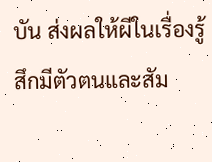บัน ส่งผลให้ผีในเรื่องรู้สึกมีตัวตนและสัม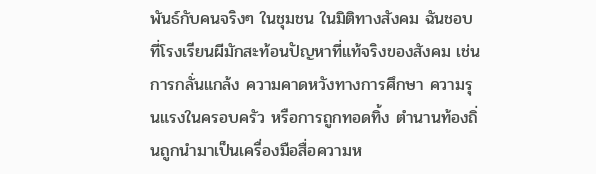พันธ์กับคนจริงๆ ในชุมชน ในมิติทางสังคม ฉันชอบที่โรงเรียนผีมักสะท้อนปัญหาที่แท้จริงของสังคม เช่น การกลั่นแกล้ง ความคาดหวังทางการศึกษา ความรุนแรงในครอบครัว หรือการถูกทอดทิ้ง ตำนานท้องถิ่นถูกนำมาเป็นเครื่องมือสื่อความห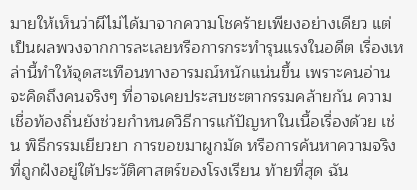มายให้เห็นว่าผีไม่ได้มาจากความโชคร้ายเพียงอย่างเดียว แต่เป็นผลพวงจากการละเลยหรือการกระทำรุนแรงในอดีต เรื่องเหล่านี้ทำให้จุดสะเทือนทางอารมณ์หนักแน่นขึ้น เพราะคนอ่านจะคิดถึงคนจริงๆ ที่อาจเคยประสบชะตากรรมคล้ายกัน ความเชื่อท้องถิ่นยังช่วยกำหนดวิธีการแก้ปัญหาในเนื้อเรื่องด้วย เช่น พิธีกรรมเยียวยา การขอขมาผูกมัด หรือการค้นหาความจริงที่ถูกฝังอยู่ใต้ประวัติศาสตร์ของโรงเรียน ท้ายที่สุด ฉัน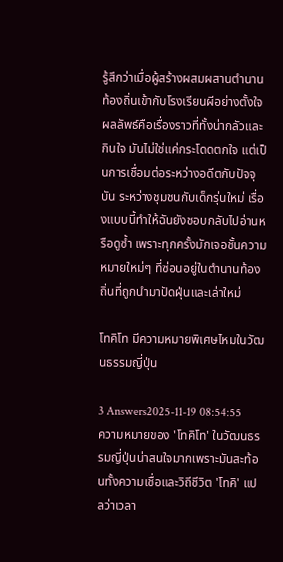รู้สึกว่าเมื่อผู้สร้างผสมผสานตำนานท้องถิ่นเข้ากับโรงเรียนผีอย่างตั้งใจ ผลลัพธ์คือเรื่องราวที่ทั้งน่ากลัวและกินใจ มันไม่ใช่แค่กระโดดตกใจ แต่เป็นการเชื่อมต่อระหว่างอดีตกับปัจจุบัน ระหว่างชุมชนกับเด็กรุ่นใหม่ เรื่องแบบนี้ทำให้ฉันยังชอบกลับไปอ่านหรือดูซ้ำ เพราะทุกครั้งมักเจอชั้นความหมายใหม่ๆ ที่ซ่อนอยู่ในตำนานท้องถิ่นที่ถูกนำมาปัดฝุ่นและเล่าใหม่

โทคิโท มีความหมายพิเศษไหมในวัฒนธรรมญี่ปุ่น

3 Answers2025-11-19 08:54:55
ความหมายของ 'โทคิโท' ในวัฒนธรรมญี่ปุ่นน่าสนใจมากเพราะมันสะท้อนทั้งความเชื่อและวิถีชีวิต 'โทคิ' แปลว่าเวลา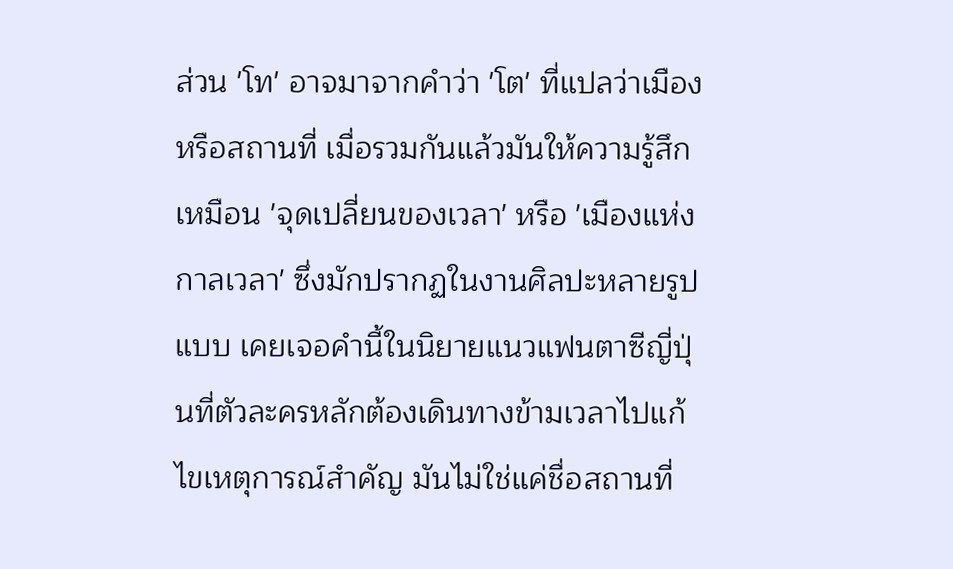ส่วน 'โท' อาจมาจากคำว่า 'โต' ที่แปลว่าเมืองหรือสถานที่ เมื่อรวมกันแล้วมันให้ความรู้สึกเหมือน 'จุดเปลี่ยนของเวลา' หรือ 'เมืองแห่งกาลเวลา' ซึ่งมักปรากฏในงานศิลปะหลายรูปแบบ เคยเจอคำนี้ในนิยายแนวแฟนตาซีญี่ปุ่นที่ตัวละครหลักต้องเดินทางข้ามเวลาไปแก้ไขเหตุการณ์สำคัญ มันไม่ใช่แค่ชื่อสถานที่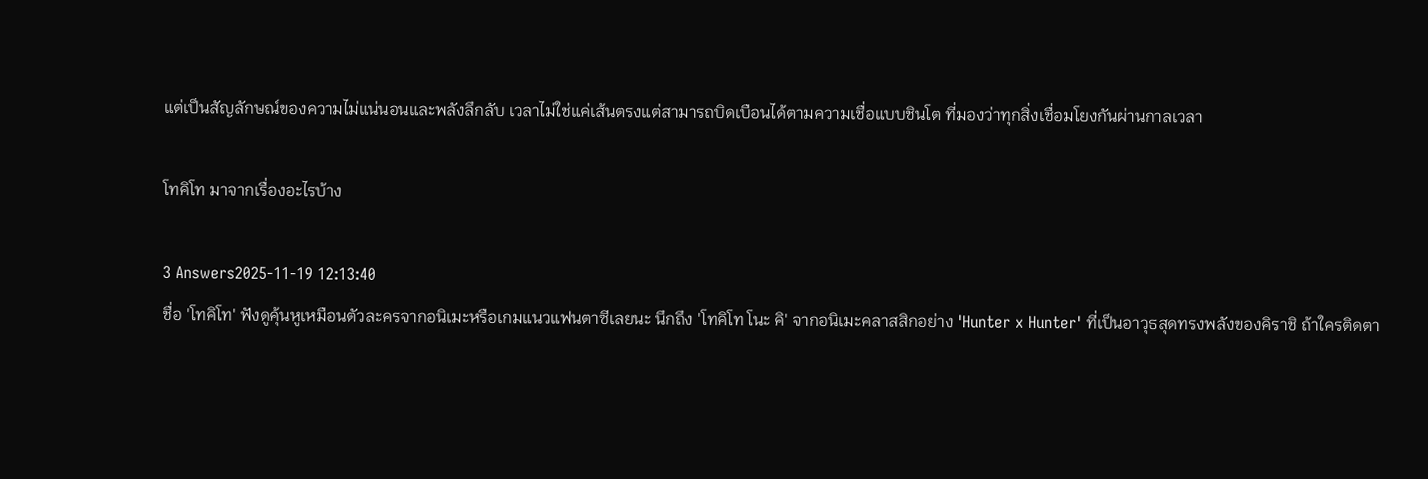แต่เป็นสัญลักษณ์ของความไม่แน่นอนและพลังลึกลับ เวลาไม่ใช่แค่เส้นตรงแต่สามารถบิดเบือนได้ตามความเชื่อแบบชินโต ที่มองว่าทุกสิ่งเชื่อมโยงกันผ่านกาลเวลา

โทคิโท มาจากเรื่องอะไรบ้าง

3 Answers2025-11-19 12:13:40
ชื่อ 'โทคิโท' ฟังดูคุ้นหูเหมือนตัวละครจากอนิเมะหรือเกมแนวแฟนตาซีเลยนะ นึกถึง 'โทคิโท โนะ คิ' จากอนิเมะคลาสสิกอย่าง 'Hunter x Hunter' ที่เป็นอาวุธสุดทรงพลังของคิราชิ ถ้าใครติดตา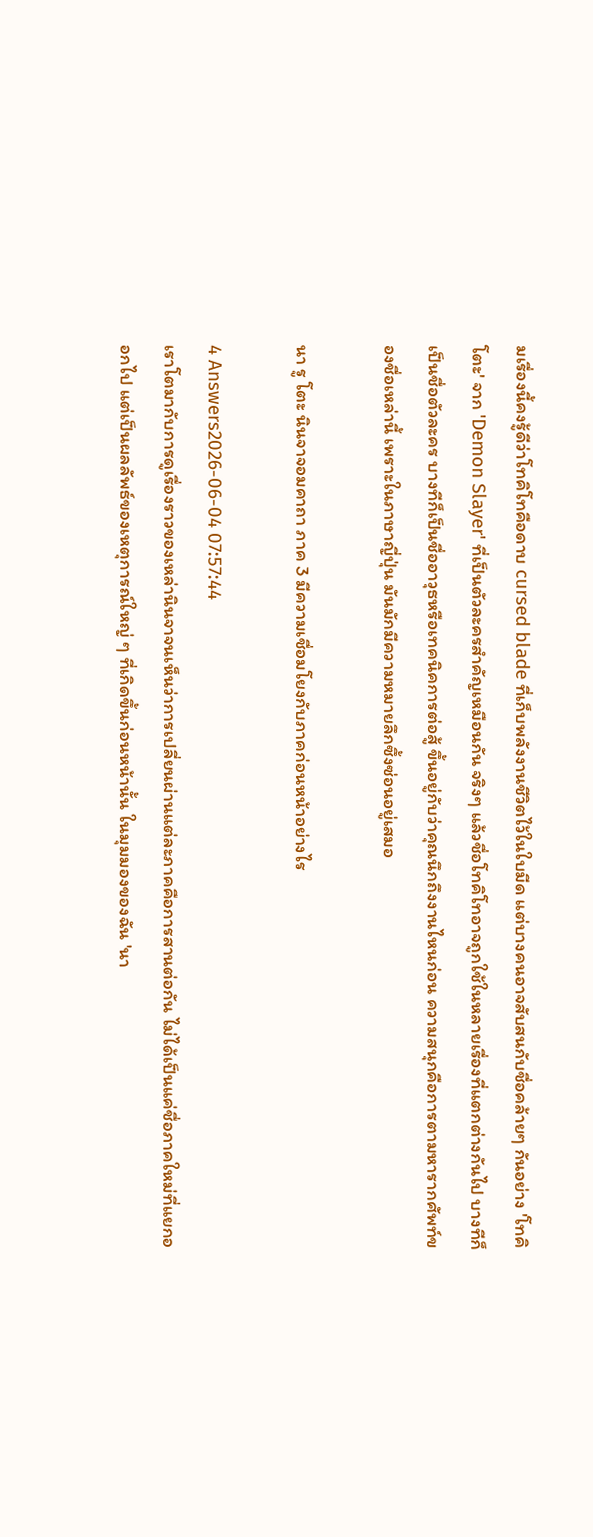มเรื่องนี้คงรู้ดีว่าโทคิโทคือดาบ cursed blade ที่เก็บพลังงานชีวิตไว้ในใบมีด แต่บางคนอาจสับสนกับชื่อคล้ายๆ กันอย่าง 'โทคิโตะ' จาก 'Demon Slayer' ที่เป็นตัวละครสำคัญเหมือนกัน จริงๆ แล้วชื่อโทคิโทอาจถูกใช้ในหลายเรื่องที่แตกต่างกันไป บางทีก็เป็นชื่อตัวละคร บางทีก็เป็นชื่ออาวุธหรือเทคนิคการต่อสู้ ขึ้นอยู่กับว่าคุณนึกถึงงานไหนก่อน ความสนุกคือการตามหารากศัพท์ของชื่อเหล่านี้ เพราะในภาษาญี่ปุ่น มันมักมีความหมายลึกซึ้งซ่อนอยู่เสมอ

นา รู โตะ นินจาจอมคาถา ภาค 3 มีความเชื่อมโยงกับภาคก่อนหน้าอย่างไร

4 Answers2026-06-04 07:57:44
เราโตมากับการดูเรื่องราวของเหล่านินจาจนเห็นว่าการเปลี่ยนผ่านแต่ละภาคคือการสานต่อกัน ไม่ได้เป็นแค่ชื่อภาคใหม่ที่แยกออกไป แต่เป็นผลลัพธ์ของเหตุการณ์ใหญ่ ๆ ที่เกิดขึ้นก่อนหน้านั้น ในมุมมองของฉัน 'นา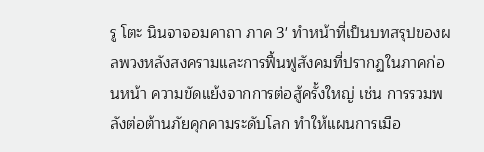รู โตะ นินจาจอมคาถา ภาค 3' ทำหน้าที่เป็นบทสรุปของผลพวงหลังสงครามและการฟื้นฟูสังคมที่ปรากฏในภาคก่อนหน้า ความขัดแย้งจากการต่อสู้ครั้งใหญ่ เช่น การรวมพลังต่อต้านภัยคุกคามระดับโลก ทำให้แผนการเมือ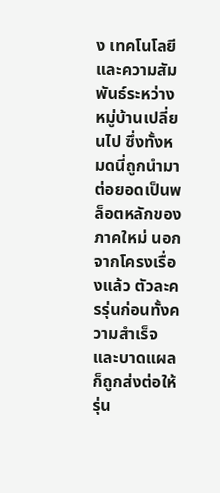ง เทคโนโลยี และความสัมพันธ์ระหว่างหมู่บ้านเปลี่ยนไป ซึ่งทั้งหมดนี่ถูกนำมาต่อยอดเป็นพล็อตหลักของภาคใหม่ นอกจากโครงเรื่องแล้ว ตัวละครรุ่นก่อนทั้งความสำเร็จและบาดแผลก็ถูกส่งต่อให้รุ่น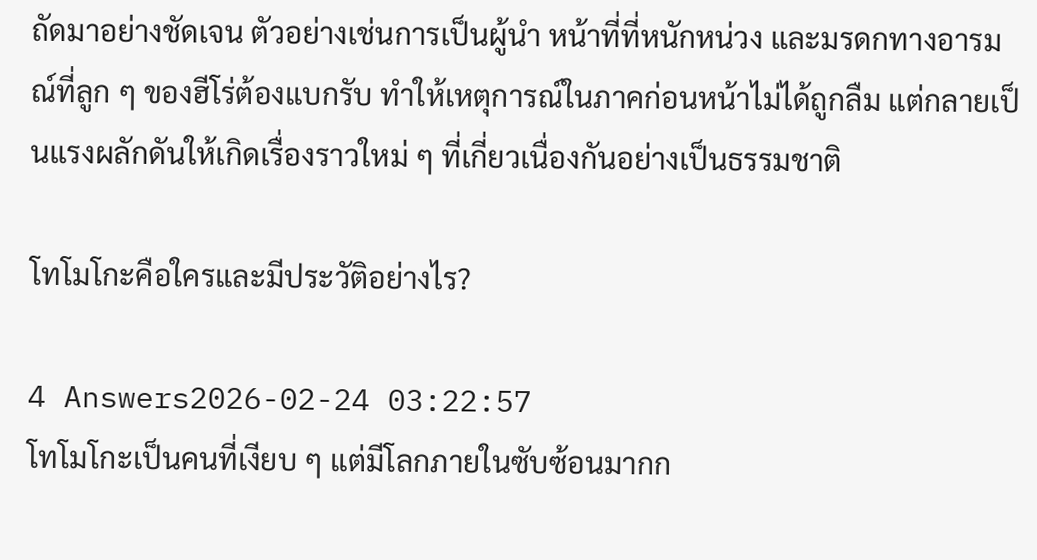ถัดมาอย่างชัดเจน ตัวอย่างเช่นการเป็นผู้นำ หน้าที่ที่หนักหน่วง และมรดกทางอารมณ์ที่ลูก ๆ ของฮีโร่ต้องแบกรับ ทำให้เหตุการณ์ในภาคก่อนหน้าไม่ได้ถูกลืม แต่กลายเป็นแรงผลักดันให้เกิดเรื่องราวใหม่ ๆ ที่เกี่ยวเนื่องกันอย่างเป็นธรรมชาติ

โทโมโกะคือใครและมีประวัติอย่างไร?

4 Answers2026-02-24 03:22:57
โทโมโกะเป็นคนที่เงียบ ๆ แต่มีโลกภายในซับซ้อนมากก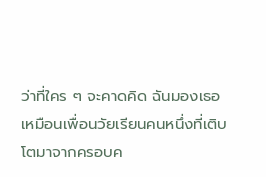ว่าที่ใคร ๆ จะคาดคิด ฉันมองเธอเหมือนเพื่อนวัยเรียนคนหนึ่งที่เติบโตมาจากครอบค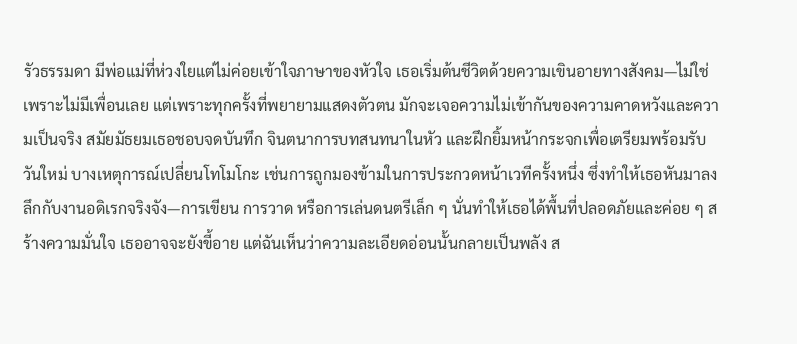รัวธรรมดา มีพ่อแม่ที่ห่วงใยแต่ไม่ค่อยเข้าใจภาษาของหัวใจ เธอเริ่มต้นชีวิตด้วยความเขินอายทางสังคม—ไม่ใช่เพราะไม่มีเพื่อนเลย แต่เพราะทุกครั้งที่พยายามแสดงตัวตน มักจะเจอความไม่เข้ากันของความคาดหวังและความเป็นจริง สมัยมัธยมเธอชอบจดบันทึก จินตนาการบทสนทนาในหัว และฝึกยิ้มหน้ากระจกเพื่อเตรียมพร้อมรับวันใหม่ บางเหตุการณ์เปลี่ยนโทโมโกะ เช่นการถูกมองข้ามในการประกวดหน้าเวทีครั้งหนึ่ง ซึ่งทำให้เธอหันมาลงลึกกับงานอดิเรกจริงจัง—การเขียน การวาด หรือการเล่นดนตรีเล็ก ๆ นั่นทำให้เธอได้พื้นที่ปลอดภัยและค่อย ๆ สร้างความมั่นใจ เธออาจจะยังขี้อาย แต่ฉันเห็นว่าความละเอียดอ่อนนั้นกลายเป็นพลัง ส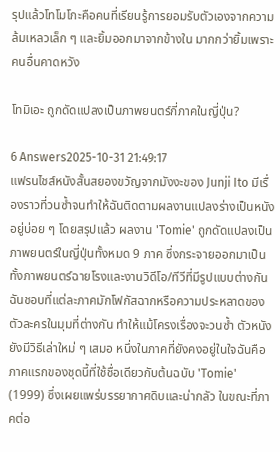รุปแล้วโทโมโกะคือคนที่เรียนรู้การยอมรับตัวเองจากความล้มเหลวเล็ก ๆ และยิ้มออกมาจากข้างใน มากกว่ายิ้มเพราะคนอื่นคาดหวัง

โทมิเอะ ถูกดัดแปลงเป็นภาพยนตร์กี่ภาคในญี่ปุ่น?

6 Answers2025-10-31 21:49:17
แฟรนไชส์หนังสั้นสยองขวัญจากมังงะของ Junji Ito มีเรื่องราวที่วนซ้ำจนทำให้ฉันติดตามผลงานแปลงร่างเป็นหนังอยู่บ่อย ๆ โดยสรุปแล้ว ผลงาน 'Tomie' ถูกดัดแปลงเป็นภาพยนตร์ในญี่ปุ่นทั้งหมด 9 ภาค ซึ่งกระจายออกมาเป็นทั้งภาพยนตร์ฉายโรงและงานวิดีโอ/ทีวีที่มีรูปแบบต่างกัน ฉันชอบที่แต่ละภาคมักโฟกัสฉากหรือความประหลาดของตัวละครในมุมที่ต่างกัน ทำให้แม้โครงเรื่องจะวนซ้ำ ตัวหนังยังมีวิธีเล่าใหม่ ๆ เสมอ หนึ่งในภาคที่ยังคงอยู่ในใจฉันคือภาคแรกของชุดนี้ที่ใช้ชื่อเดียวกับต้นฉบับ 'Tomie' (1999) ซึ่งเผยแพร่บรรยากาศดิบและน่ากลัว ในขณะที่ภาคต่อ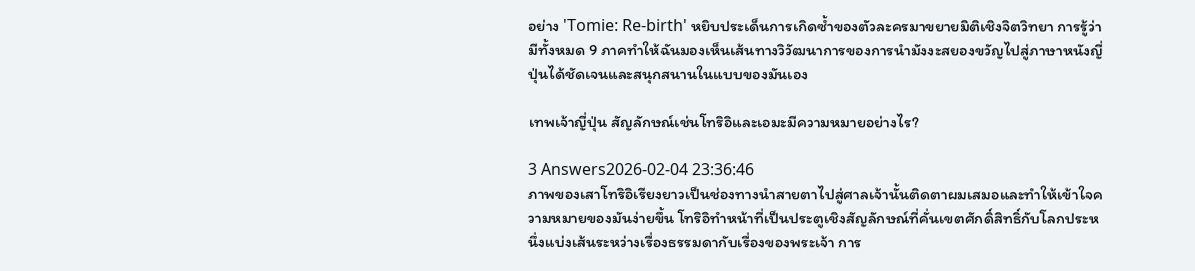อย่าง 'Tomie: Re-birth' หยิบประเด็นการเกิดซ้ำของตัวละครมาขยายมิติเชิงจิตวิทยา การรู้ว่ามีทั้งหมด 9 ภาคทำให้ฉันมองเห็นเส้นทางวิวัฒนาการของการนำมังงะสยองขวัญไปสู่ภาษาหนังญี่ปุ่นได้ชัดเจนและสนุกสนานในแบบของมันเอง

เทพเจ้าญี่ปุ่น สัญลักษณ์เช่นโทริอิและเอมะมีความหมายอย่างไร?

3 Answers2026-02-04 23:36:46
ภาพของเสาโทริอิเรียงยาวเป็นช่องทางนำสายตาไปสู่ศาลเจ้านั้นติดตาผมเสมอและทำให้เข้าใจความหมายของมันง่ายขึ้น โทริอิทำหน้าที่เป็นประตูเชิงสัญลักษณ์ที่คั่นเขตศักดิ์สิทธิ์กับโลกประหนึ่งแบ่งเส้นระหว่างเรื่องธรรมดากับเรื่องของพระเจ้า การ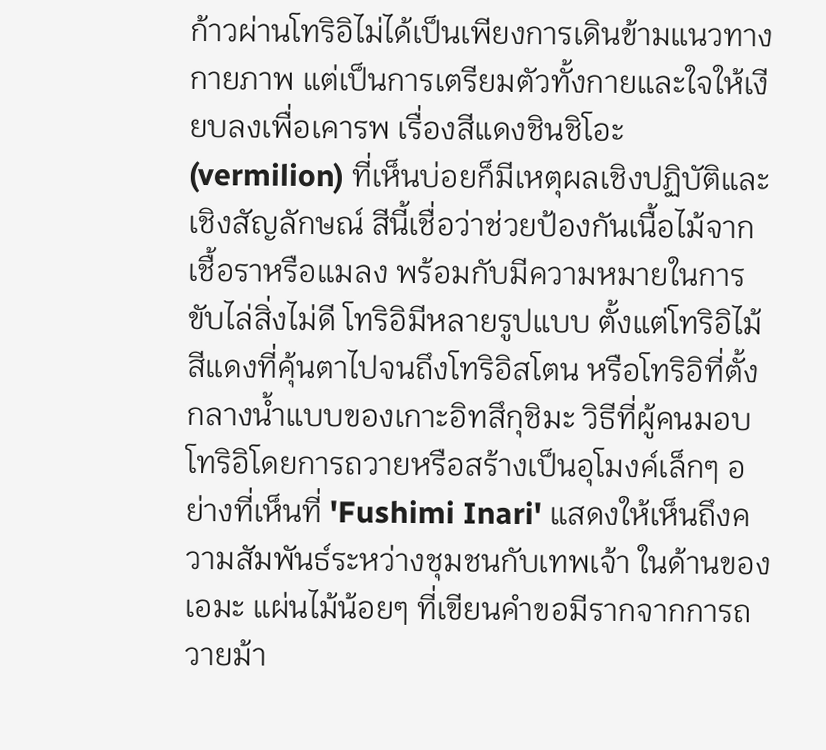ก้าวผ่านโทริอิไม่ได้เป็นเพียงการเดินข้ามแนวทางกายภาพ แต่เป็นการเตรียมตัวทั้งกายและใจให้เงียบลงเพื่อเคารพ เรื่องสีแดงชินชิโอะ (vermilion) ที่เห็นบ่อยก็มีเหตุผลเชิงปฏิบัติและเชิงสัญลักษณ์ สีนี้เชื่อว่าช่วยป้องกันเนื้อไม้จากเชื้อราหรือแมลง พร้อมกับมีความหมายในการขับไล่สิ่งไม่ดี โทริอิมีหลายรูปแบบ ตั้งแต่โทริอิไม้สีแดงที่คุ้นตาไปจนถึงโทริอิสโตน หรือโทริอิที่ตั้งกลางน้ำแบบของเกาะอิทสึกุชิมะ วิธีที่ผู้คนมอบโทริอิโดยการถวายหรือสร้างเป็นอุโมงค์เล็กๆ อย่างที่เห็นที่ 'Fushimi Inari' แสดงให้เห็นถึงความสัมพันธ์ระหว่างชุมชนกับเทพเจ้า ในด้านของเอมะ แผ่นไม้น้อยๆ ที่เขียนคำขอมีรากจากการถวายม้า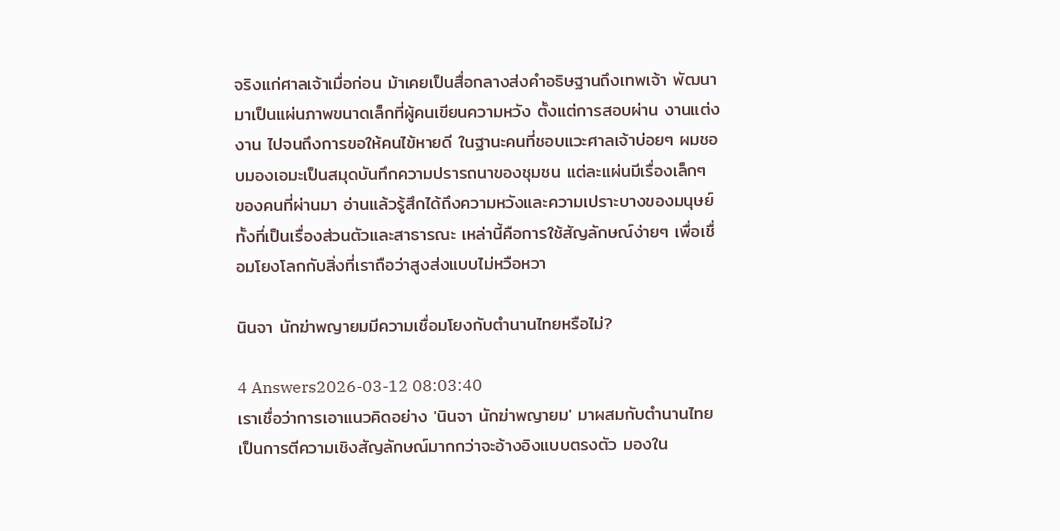จริงแก่ศาลเจ้าเมื่อก่อน ม้าเคยเป็นสื่อกลางส่งคำอธิษฐานถึงเทพเจ้า พัฒนามาเป็นแผ่นภาพขนาดเล็กที่ผู้คนเขียนความหวัง ตั้งแต่การสอบผ่าน งานแต่งงาน ไปจนถึงการขอให้คนไข้หายดี ในฐานะคนที่ชอบแวะศาลเจ้าบ่อยๆ ผมชอบมองเอมะเป็นสมุดบันทึกความปรารถนาของชุมชน แต่ละแผ่นมีเรื่องเล็กๆ ของคนที่ผ่านมา อ่านแล้วรู้สึกได้ถึงความหวังและความเปราะบางของมนุษย์ทั้งที่เป็นเรื่องส่วนตัวและสาธารณะ เหล่านี้คือการใช้สัญลักษณ์ง่ายๆ เพื่อเชื่อมโยงโลกกับสิ่งที่เราถือว่าสูงส่งแบบไม่หวือหวา

นินจา นักฆ่าพญายมมีความเชื่อมโยงกับตำนานไทยหรือไม่?

4 Answers2026-03-12 08:03:40
เราเชื่อว่าการเอาแนวคิดอย่าง 'นินจา นักฆ่าพญายม' มาผสมกับตำนานไทยเป็นการตีความเชิงสัญลักษณ์มากกว่าจะอ้างอิงแบบตรงตัว มองใน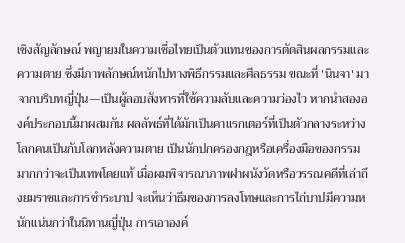เชิงสัญลักษณ์ พญายมในความเชื่อไทยเป็นตัวแทนของการตัดสินผลกรรมและความตาย ซึ่งมีภาพลักษณ์หนักไปทางพิธีกรรมและศีลธรรม ขณะที่ 'นินจา' มาจากบริบทญี่ปุ่น—เป็นผู้ลอบสังหารที่ใช้ความลับและความว่องไว หากนำสององค์ประกอบนี้มาผสมกัน ผลลัพธ์ที่ได้มักเป็นคาแรกเตอร์ที่เป็นตัวกลางระหว่างโลกคนเป็นกับโลกหลังความตาย เป็นนักปกครองกฎหรือเครื่องมือของกรรมมากกว่าจะเป็นเทพโดยแท้ เมื่อผมพิจารณาภาพฝาผนังวัดหรือวรรณคดีที่เล่าถึงยมราชและการชำระบาป จะเห็นว่าธีมของการลงโทษและการไถ่บาปมีความหนักแน่นกว่าในนิทานญี่ปุ่น การเอาองค์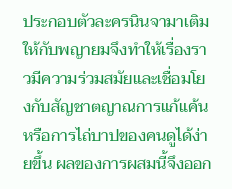ประกอบตัวละครนินจามาเติมให้กับพญายมจึงทำให้เรื่องราวมีความร่วมสมัยและเชื่อมโยงกับสัญชาตญาณการแก้แค้นหรือการไถ่บาปของคนดูได้ง่ายขึ้น ผลของการผสมนี้จึงออก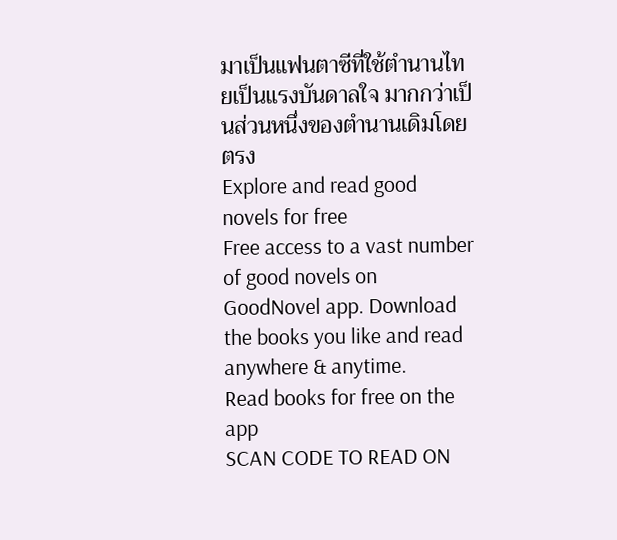มาเป็นแฟนตาซีที่ใช้ตำนานไทยเป็นแรงบันดาลใจ มากกว่าเป็นส่วนหนึ่งของตำนานเดิมโดยตรง
Explore and read good novels for free
Free access to a vast number of good novels on GoodNovel app. Download the books you like and read anywhere & anytime.
Read books for free on the app
SCAN CODE TO READ ON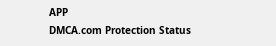APP
DMCA.com Protection Status